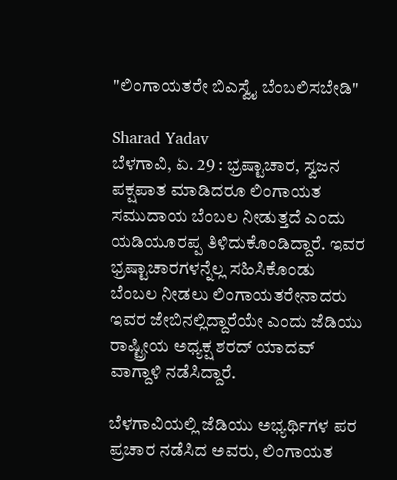"ಲಿಂಗಾಯತರೇ ಬಿಎಸ್ವೈ ಬೆಂಬಲಿಸಬೇಡಿ"

Sharad Yadav
ಬೆಳಗಾವಿ, ಏ. 29 : ಭ್ರಷ್ಟಾಚಾರ, ಸ್ವಜನ ಪಕ್ಷಪಾತ ಮಾಡಿದರೂ ಲಿಂಗಾಯತ ಸಮುದಾಯ ಬೆಂಬಲ ನೀಡುತ್ತದೆ ಎಂದು ಯಡಿಯೂರಪ್ಪ ತಿಳಿದುಕೊಂಡಿದ್ದಾರೆ. ಇವರ ಭ್ರಷ್ಟಾಚಾರಗಳನ್ನೆಲ್ಲ ಸಹಿಸಿಕೊಂಡು ಬೆಂಬಲ ನೀಡಲು ಲಿಂಗಾಯತರೇನಾದರು ಇವರ ಜೇಬಿನಲ್ಲಿದ್ದಾರೆಯೇ ಎಂದು ಜೆಡಿಯು ರಾಷ್ಟ್ರೀಯ ಅಧ್ಯಕ್ಷ ಶರದ್‌ ಯಾದವ್ ವಾಗ್ದಾಳಿ ನಡೆಸಿದ್ದಾರೆ.

ಬೆಳಗಾವಿಯಲ್ಲಿ ಜೆಡಿಯು ಅಭ್ಯರ್ಥಿಗಳ ಪರ ಪ್ರಚಾರ ನಡೆಸಿದ ಅವರು, ಲಿಂಗಾಯತ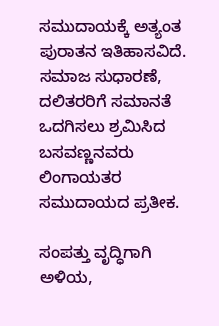ಸಮುದಾಯಕ್ಕೆ ಅತ್ಯಂತ ಪುರಾತನ ಇತಿಹಾಸವಿದೆ. ಸಮಾಜ ಸುಧಾರಣೆ, ದಲಿತರರಿಗೆ ಸಮಾನತೆ ಒದಗಿಸಲು ಶ್ರಮಿಸಿದ ಬಸವಣ್ಣನವರು ಲಿಂಗಾಯತರ ಸಮುದಾಯದ ಪ್ರತೀಕ.

ಸಂಪತ್ತು ವೃದ್ಧಿಗಾಗಿ ಅಳಿಯ,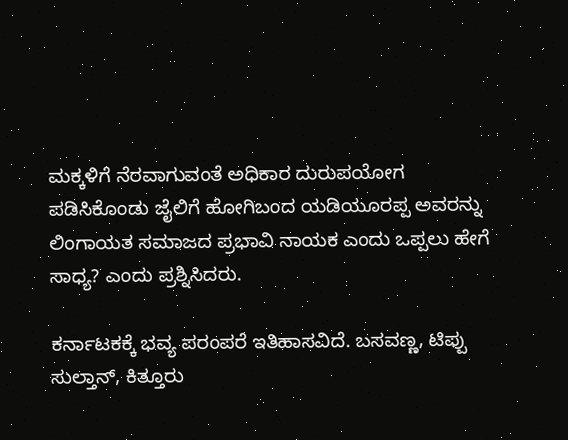ಮಕ್ಕಳಿಗೆ ನೆರವಾಗುವಂತೆ ಅಧಿಕಾರ ದುರುಪಯೋಗ ಪಡಿಸಿಕೊಂಡು ಜೈಲಿಗೆ ಹೋಗಿಬಂದ ಯಡಿಯೂರಪ್ಪ ಅವರನ್ನು ಲಿಂಗಾಯತ ಸಮಾಜದ ಪ್ರಭಾವಿ ನಾಯಕ ಎಂದು ಒಪ್ಪಲು ಹೇಗೆ ಸಾಧ್ಯ? ಎಂದು ಪ್ರಶ್ನಿಸಿದರು.

ಕರ್ನಾಟಕಕ್ಕೆ ಭವ್ಯ ಪರಂಪರೆ ಇತಿಹಾಸವಿದೆ. ಬಸವಣ್ಣ, ಟಿಪ್ಪು ಸುಲ್ತಾನ್, ಕಿತ್ತೂರು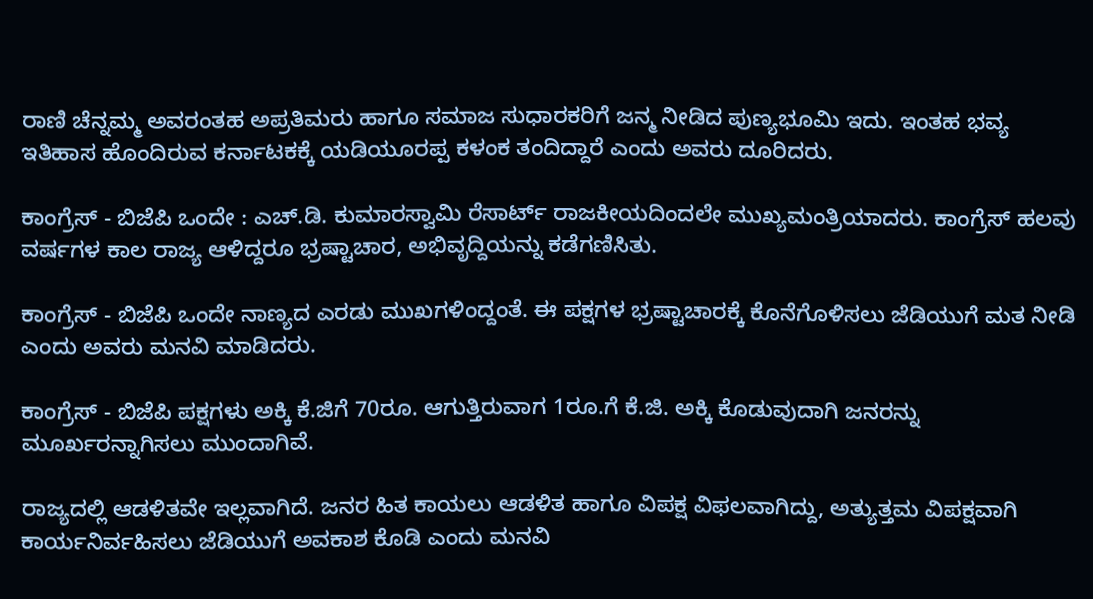ರಾಣಿ ಚೆನ್ನಮ್ಮ ಅವರಂತಹ ಅಪ್ರತಿಮರು ಹಾಗೂ ಸಮಾಜ ಸುಧಾರಕರಿಗೆ ಜನ್ಮ ನೀಡಿದ ಪುಣ್ಯಭೂಮಿ ಇದು. ಇಂತಹ ಭವ್ಯ ಇತಿಹಾಸ ಹೊಂದಿರುವ ಕರ್ನಾಟಕಕ್ಕೆ ಯಡಿಯೂರಪ್ಪ ಕಳಂಕ ತಂದಿದ್ದಾರೆ ಎಂದು ಅವರು ದೂರಿದರು.

ಕಾಂಗ್ರೆಸ್‌ - ಬಿಜೆಪಿ ಒಂದೇ : ಎಚ್‌.ಡಿ. ಕುಮಾರಸ್ವಾಮಿ ರೆಸಾರ್ಟ್‌ ರಾಜಕೀಯದಿಂದಲೇ ಮುಖ್ಯಮಂತ್ರಿಯಾದರು. ಕಾಂಗ್ರೆಸ್‌ ಹಲವು ವರ್ಷಗಳ ಕಾಲ ರಾಜ್ಯ ಆಳಿದ್ದರೂ ಭ್ರಷ್ಟಾಚಾರ, ಅಭಿವೃದ್ದಿಯನ್ನು ಕಡೆಗಣಿಸಿತು.

ಕಾಂಗ್ರೆಸ್ ‌- ಬಿಜೆಪಿ ಒಂದೇ ನಾಣ್ಯದ ಎರಡು ಮುಖಗಳಿಂದ್ದಂತೆ. ಈ ಪಕ್ಷಗಳ ಭ್ರಷ್ಟಾಚಾರಕ್ಕೆ ಕೊನೆಗೊಳಿಸಲು ಜೆಡಿಯುಗೆ ಮತ ನೀಡಿ ಎಂದು ಅವರು ಮನವಿ ಮಾಡಿದರು.

ಕಾಂಗ್ರೆಸ್ ‌- ಬಿಜೆಪಿ ಪಕ್ಷಗಳು ಅಕ್ಕಿ ಕೆ.ಜಿಗೆ 70ರೂ. ಆಗುತ್ತಿರುವಾಗ 1ರೂ.ಗೆ ಕೆ.ಜಿ. ಅಕ್ಕಿ ಕೊಡುವುದಾಗಿ ಜನರನ್ನು ಮೂರ್ಖರನ್ನಾಗಿಸಲು ಮುಂದಾಗಿವೆ.

ರಾಜ್ಯದಲ್ಲಿ ಆಡಳಿತವೇ ಇಲ್ಲವಾಗಿದೆ. ಜನರ ಹಿತ ಕಾಯಲು ಆಡಳಿತ ಹಾಗೂ ವಿಪಕ್ಷ ವಿಫಲವಾಗಿದ್ದು, ಅತ್ಯುತ್ತಮ ವಿಪಕ್ಷವಾಗಿ ಕಾರ್ಯನಿರ್ವಹಿಸಲು ಜೆಡಿಯುಗೆ ಅವಕಾಶ ಕೊಡಿ ಎಂದು ಮನವಿ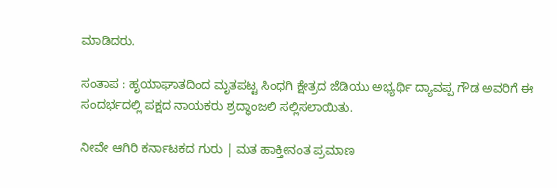ಮಾಡಿದರು.

ಸಂತಾಪ : ಹೃಯಾಘಾತದಿಂದ ಮೃತಪಟ್ಟ ಸಿಂಧಗಿ ಕ್ಷೇತ್ರದ ಜೆಡಿಯು ಅಭ್ಯರ್ಥಿ ದ್ಯಾವಪ್ಪ ಗೌಡ ಅವರಿಗೆ ಈ ಸಂದರ್ಭದಲ್ಲಿ ಪಕ್ಷದ ನಾಯಕರು ಶ್ರದ್ಧಾಂಜಲಿ ಸಲ್ಲಿಸಲಾಯಿತು.

ನೀವೇ ಆಗಿರಿ ಕರ್ನಾಟಕದ ಗುರು | ಮತ ಹಾಕ್ತೀನಂತ ಪ್ರಮಾಣ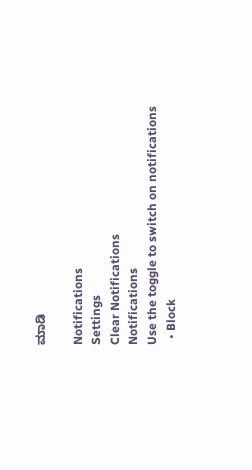ಮಾಡಿ

Notifications
Settings
Clear Notifications
Notifications
Use the toggle to switch on notifications
  • Block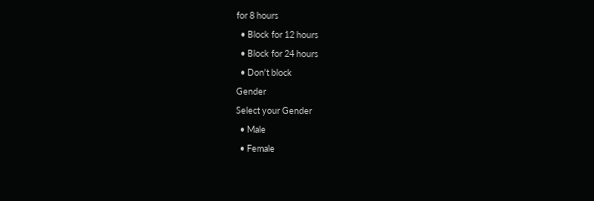for 8 hours
  • Block for 12 hours
  • Block for 24 hours
  • Don't block
Gender
Select your Gender
  • Male
  • Female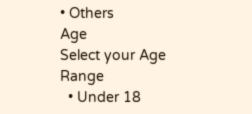• Others
Age
Select your Age Range
  • Under 18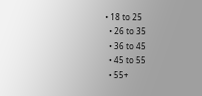• 18 to 25
  • 26 to 35
  • 36 to 45
  • 45 to 55
  • 55+